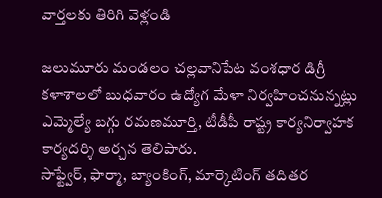వార్తలకు తిరిగి వెళ్లండి

జలుమూరు మండలం చల్లవానిపేట వంశధార డిగ్రీ కళాశాలలో బుధవారం ఉద్యోగ మేళా నిర్వహించనున్నట్లు ఎమ్మెల్యే బగ్గు రమణమూర్తి, టీడీపీ రాష్ట్ర కార్యనిర్వాహక కార్యదర్శి అర్చన తెలిపారు.
సాఫ్ట్వేర్, ఫార్మా, బ్యాంకింగ్, మార్కెటింగ్ తదితర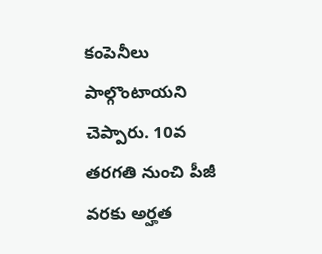కంపెనీలు పాల్గొంటాయని చెప్పారు. 10వ తరగతి నుంచి పీజీ వరకు అర్హత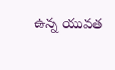ఉన్న యువత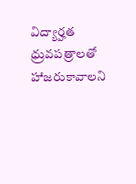విద్యార్హత ధ్రువపత్రాలతో హాజరుకావాలని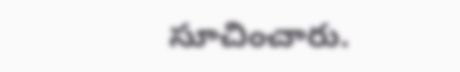సూచించారు.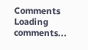Comments
Loading comments...